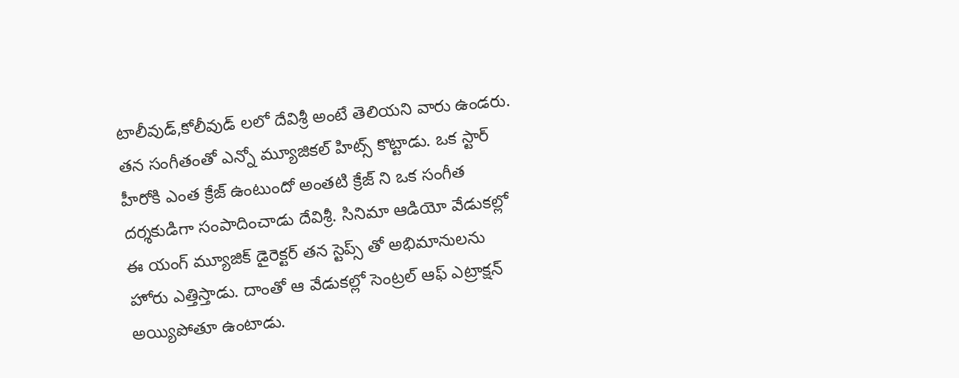టాలీవుడ్,కోలీవుడ్ లలో దేవిశ్రీ అంటే తెలియని వారు ఉండరు. తన సంగీతంతో ఎన్నో మ్యూజికల్ హిట్స్ కొట్టాడు. ఒక స్టార్ హీరోకి ఎంత క్రేజ్ ఉంటుందో అంతటి క్రేజ్ ని ఒక సంగీత దర్శకుడిగా సంపాదించాడు దేవిశ్రీ. సినిమా ఆడియో వేడుకల్లో ఈ యంగ్ మ్యూజిక్ డైరెక్టర్ తన స్టెప్స్ తో అభిమానులను హోరు ఎత్తిస్తాడు. దాంతో ఆ వేడుకల్లో సెంట్రల్ ఆఫ్ ఎట్రాక్షన్ అయ్యిపోతూ ఉంటాడు.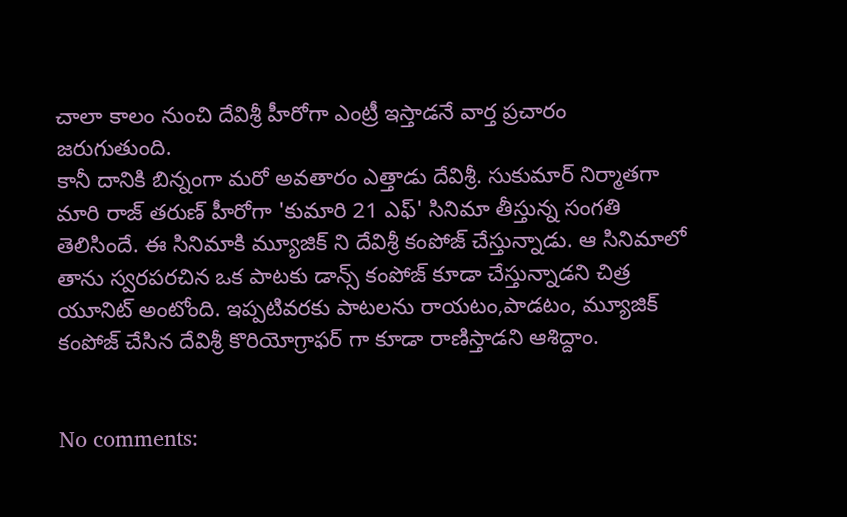చాలా కాలం నుంచి దేవిశ్రీ హీరోగా ఎంట్రీ ఇస్తాడనే వార్త ప్రచారం జరుగుతుంది.
కానీ దానికి బిన్నంగా మరో అవతారం ఎత్తాడు దేవిశ్రీ. సుకుమార్ నిర్మాతగా మారి రాజ్ తరుణ్ హీరోగా 'కుమారి 21 ఎఫ్' సినిమా తీస్తున్న సంగతి తెలిసిందే. ఈ సినిమాకి మ్యూజిక్ ని దేవిశ్రీ కంపోజ్ చేస్తున్నాడు. ఆ సినిమాలో తాను స్వరపరచిన ఒక పాటకు డాన్స్ కంపోజ్ కూడా చేస్తున్నాడని చిత్ర యూనిట్ అంటోంది. ఇప్పటివరకు పాటలను రాయటం,పాడటం, మ్యూజిక్ కంపోజ్ చేసిన దేవిశ్రీ కొరియోగ్రాఫర్ గా కూడా రాణిస్తాడని ఆశిద్దాం.


No comments: